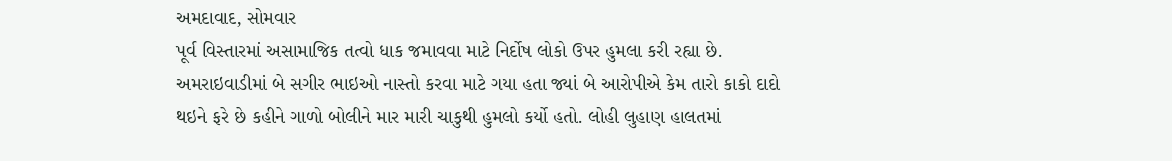અમદાવાદ, સોમવાર
પૂર્વ વિસ્તારમાં અસામાજિક તત્વો ધાક જમાવવા માટે નિર્દોષ લોકો ઉપર હુમલા કરી રહ્યા છે. અમરાઇવાડીમાં બે સગીર ભાઇઓ નાસ્તો કરવા માટે ગયા હતા જ્યાં બે આરોપીએ કેમ તારો કાકો દાદો થઇને ફરે છે કહીને ગાળો બોલીને માર મારી ચાકુથી હુમલો કર્યો હતો. લોહી લુહાણ હાલતમાં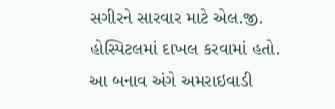સગીરને સારવાર માટે એલ.જી. હોસ્પિટલમાં દાખલ કરવામાં હતો. આ બનાવ અંગે અમરાઇવાડી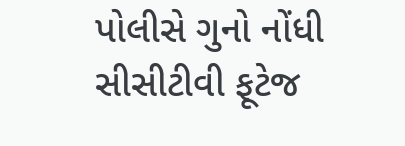પોલીસે ગુનો નોંધી સીસીટીવી ફૂટેજ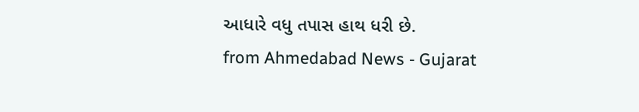આધારે વધુ તપાસ હાથ ધરી છે.
from Ahmedabad News - Gujarat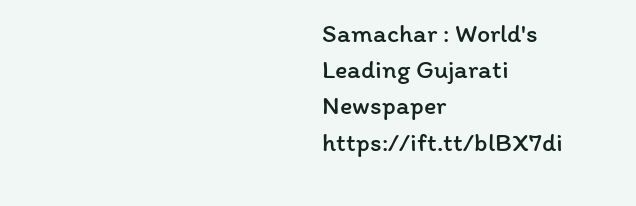Samachar : World's Leading Gujarati Newspaper https://ift.tt/blBX7di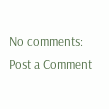No comments:
Post a Comment